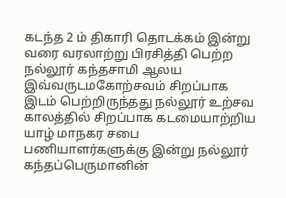கடந்த 2 ம் திகாரி தொடக்கம் இன்று வரை வரலாற்று பிரசித்தி பெற்ற நல்லூர் கந்தசாமி ஆலய இவ்வருடமகோற்சவம் சிறப்பாக இடம் பெற்றிருந்தது நல்லூர் உற்சவ காலத்தில் சிறப்பாக கடமையாற்றிய யாழ் மாநகர சபை பணியாளர்களுக்கு இன்று நல்லூர் கந்தப்பெருமானின்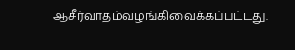ஆசீர்வாதம்வழங்கிவைக்கப்பட்டது.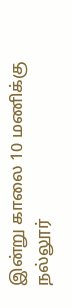இன்று காலை 10 மணிக்கு நல்லூர்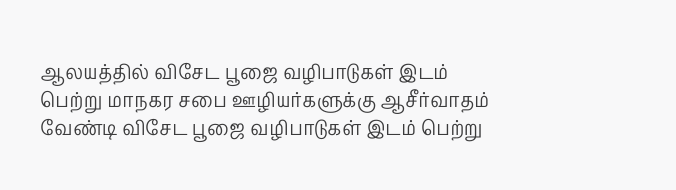ஆலயத்தில் விசேட பூஜை வழிபாடுகள் இடம் பெற்று மாநகர சபை ஊழியர்களுக்கு ஆசீர்வாதம் வேண்டி விசேட பூஜை வழிபாடுகள் இடம் பெற்று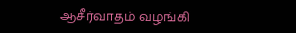ஆசீர்வாதம் வழங்கி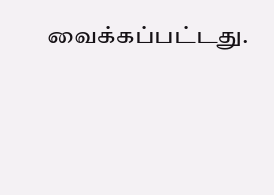வைக்கப்பட்டது.